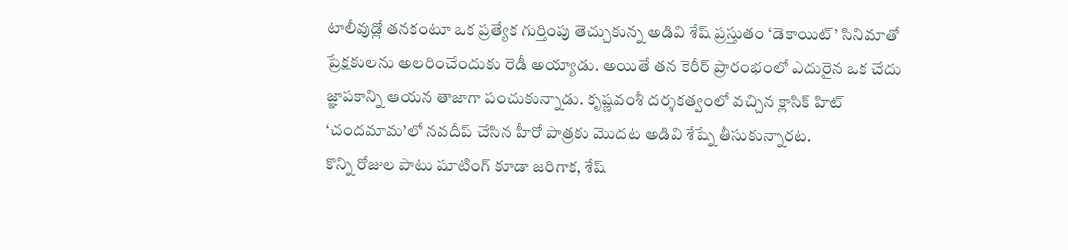టాలీవుడ్లో తనకంటూ ఒక ప్రత్యేక గుర్తింపు తెచ్చుకున్న అడివి శేష్ ప్రస్తుతం ‘డెకాయిట్’ సినిమాతో ప్రేక్షకులను అలరించేందుకు రెడీ అయ్యాడు. అయితే తన కెరీర్ ప్రారంభంలో ఎదురైన ఒక చేదు జ్ఞాపకాన్ని ఆయన తాజాగా పంచుకున్నాడు. కృష్ణవంశీ దర్శకత్వంలో వచ్చిన క్లాసిక్ హిట్ ‘చందమామ’లో నవదీప్ చేసిన హీరో పాత్రకు మొదట అడివి శేష్నే తీసుకున్నారట.
కొన్ని రోజుల పాటు షూటింగ్ కూడా జరిగాక, శేష్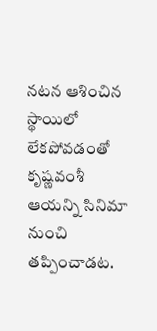నటన ఆశించిన స్థాయిలో లేకపోవడంతో కృష్ణవంశీ ఆయన్ని సినిమా నుంచి తప్పించాడట.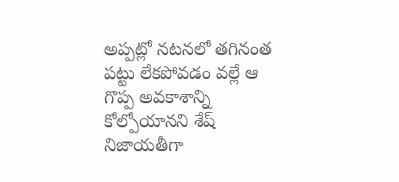అప్పట్లో నటనలో తగినంత పట్టు లేకపోవడం వల్లే ఆ గొప్ప అవకాశాన్ని కోల్పోయానని శేష్ నిజాయతీగా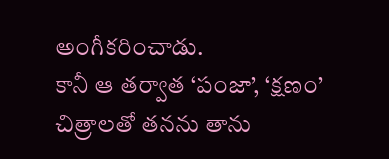అంగీకరించాడు.
కానీ ఆ తర్వాత ‘పంజా’, ‘క్షణం’ చిత్రాలతో తనను తాను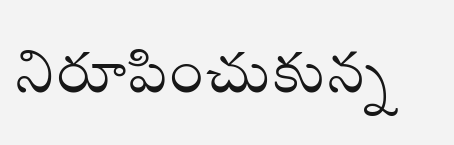నిరూపించుకున్న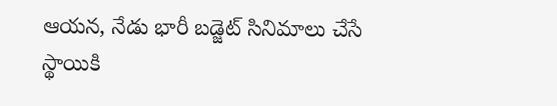ఆయన, నేడు భారీ బడ్జెట్ సినిమాలు చేసే స్థాయికి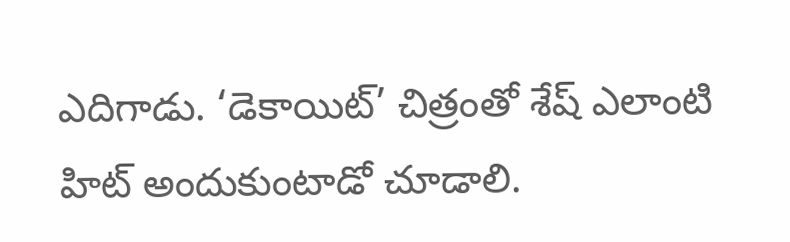ఎదిగాడు. ‘డెకాయిట్’ చిత్రంతో శేష్ ఎలాంటి హిట్ అందుకుంటాడో చూడాలి.